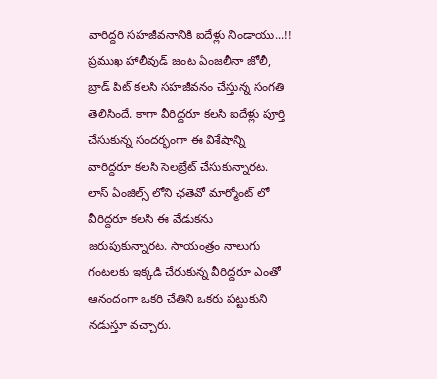వారిద్దరి సహజీవనానికి ఐదేళ్లు నిండాయు...!!
ప్రముఖ హాలీవుడ్ జంట ఏంజలీనా జోలీ, బ్రాడ్ పిట్ కలసి సహజీవనం చేస్తున్న సంగతి తెలిసిందే. కాగా వీరిద్దరూ కలసి ఐదేళ్లు పూర్తి చేసుకున్న సందర్భంగా ఈ విశేషాన్ని వారిద్దరూ కలసి సెలబ్రేట్ చేసుకున్నారట. లాస్ ఏంజిల్స్ లోని ఛతెవో మార్మోంట్ లో వీరిద్దరూ కలసి ఈ వేడుకను జరుపుకున్నారట. సాయంత్రం నాలుగు గంటలకు ఇక్కడి చేరుకున్న వీరిద్దరూ ఎంతో ఆనందంగా ఒకరి చేతిని ఒకరు పట్టుకుని నడుస్తూ వచ్చారు.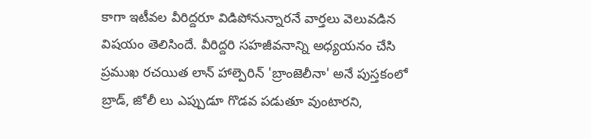కాగా ఇటీవల వీరిద్దరూ విడిపోనున్నారనే వార్తలు వెలువడిన విషయం తెలిసిందే. వీరిద్దరి సహజీవనాన్ని అధ్యయనం చేసి ప్రముఖ రచయిత లాన్ హాల్పెరిన్ 'బ్రాంజెలీనా' అనే పుస్తకంలో బ్రాడ్, జోలీ లు ఎప్పుడూ గొడవ పడుతూ వుంటారని,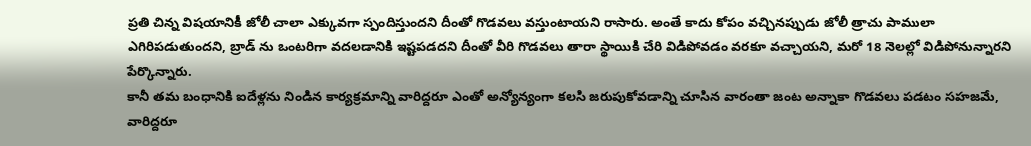ప్రతి చిన్న విషయానికీ జోలీ చాలా ఎక్కువగా స్పందిస్తుందని దీంతో గొడవలు వస్తుంటాయని రాసారు. అంతే కాదు కోపం వచ్చినప్పుడు జోలీ త్రాచు పాములా ఎగిరిపడుతుందని, బ్రాడ్ ను ఒంటరిగా వదలడానికి ఇష్టపడదని దీంతో వీరి గొడవలు తారా స్థాయికి చేరి విడిపోవడం వరకూ వచ్చాయని, మరో 18 నెలల్లో విడిపోనున్నారని పేర్కొన్నారు.
కానీ తమ బంధానికి ఐదేళ్లను నిండిన కార్యక్రమాన్ని వారిద్దరూ ఎంతో అన్యోన్యంగా కలసి జరుపుకోవడాన్ని చూసిన వారంతా జంట అన్నాకా గొడవలు పడటం సహజమే, వారిద్దరూ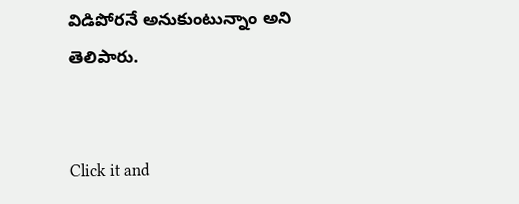విడిపోరనే అనుకుంటున్నాం అని తెలిపారు.


Click it and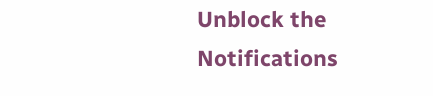Unblock the Notifications